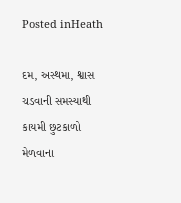Posted inHeath

દમ, અસ્થમા, શ્વાસ ચડવાની સમસ્યાથી કાયમી છુટકાળો મેળવાના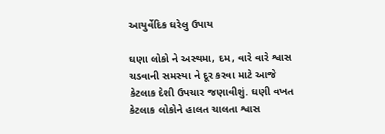આયુર્વેદિક ઘરેલુ ઉપાય

ઘણા લોકો ને અસ્થમા, દમ, વારે વારે શ્વાસ ચડવાની સમસ્યા ને દૂર કરવા માટે આજે કેટલાક દેશી ઉપચાર જણાવીશું. ઘણી વખત કેટલાક લોકોને હાલત ચાલતા શ્વાસ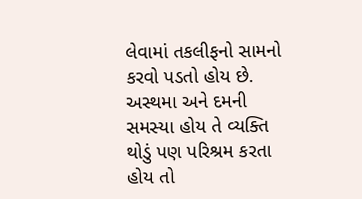લેવામાં તકલીફનો સામનો કરવો પડતો હોય છે. અસ્થમા અને દમની સમસ્યા હોય તે વ્યક્તિ થોડું પણ પરિશ્રમ કરતા હોય તો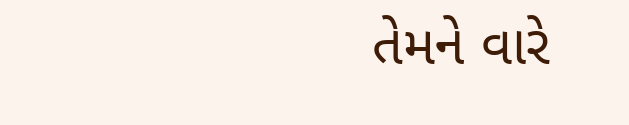તેમને વારે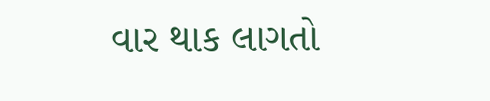વાર થાક લાગતો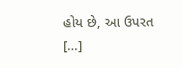હોય છે, આ ઉપરત […]